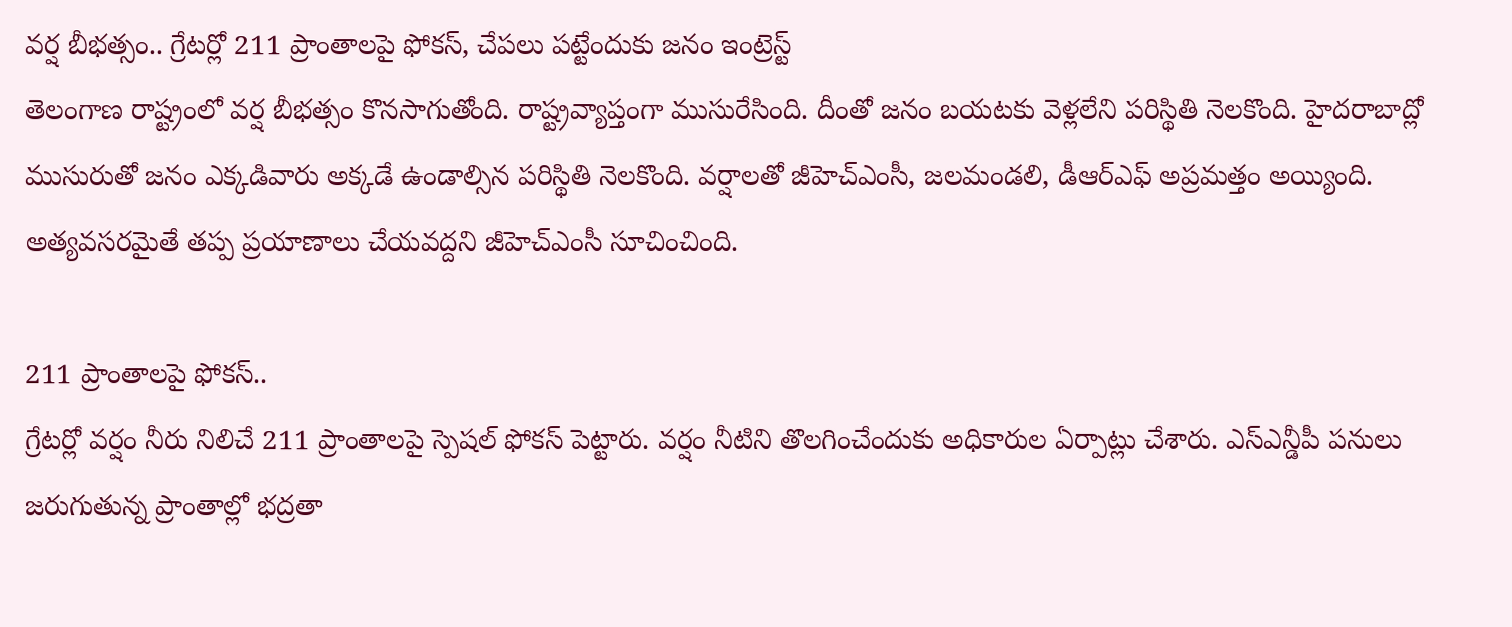వర్ష బీభత్సం.. గ్రేటర్లో 211 ప్రాంతాలపై ఫోకస్, చేపలు పట్టేందుకు జనం ఇంట్రెస్ట్
తెలంగాణ రాష్ట్రంలో వర్ష బీభత్సం కొనసాగుతోంది. రాష్ట్రవ్యాప్తంగా ముసురేసింది. దీంతో జనం బయటకు వెళ్లలేని పరిస్థితి నెలకొంది. హైదరాబాద్లో ముసురుతో జనం ఎక్కడివారు అక్కడే ఉండాల్సిన పరిస్థితి నెలకొంది. వర్షాలతో జీహెచ్ఎంసీ, జలమండలి, డీఆర్ఎఫ్ అప్రమత్తం అయ్యింది. అత్యవసరమైతే తప్ప ప్రయాణాలు చేయవద్దని జీహెచ్ఎంసీ సూచించింది.

211 ప్రాంతాలపై ఫోకస్..
గ్రేటర్లో వర్షం నీరు నిలిచే 211 ప్రాంతాలపై స్పెషల్ ఫోకస్ పెట్టారు. వర్షం నీటిని తొలగించేందుకు అధికారుల ఏర్పాట్లు చేశారు. ఎస్ఎన్డీపీ పనులు జరుగుతున్న ప్రాంతాల్లో భద్రతా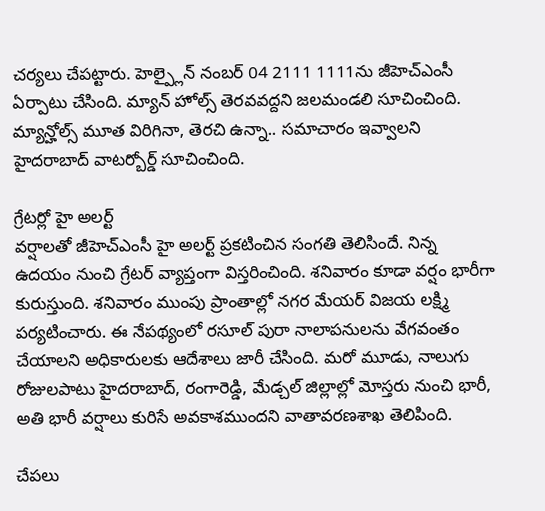చర్యలు చేపట్టారు. హెల్ప్లైన్ నంబర్ 04 2111 1111ను జీహెచ్ఎంసీ ఏర్పాటు చేసింది. మ్యాన్ హోల్స్ తెరవవద్దని జలమండలి సూచించింది. మ్యాన్హోల్స్ మూత విరిగినా, తెరచి ఉన్నా.. సమాచారం ఇవ్వాలని హైదరాబాద్ వాటర్బోర్డ్ సూచించింది.

గ్రేటర్లో హై అలర్ట్
వర్షాలతో జీహెచ్ఎంసీ హై అలర్ట్ ప్రకటించిన సంగతి తెలిసిందే. నిన్న ఉదయం నుంచి గ్రేటర్ వ్యాప్తంగా విస్తరించింది. శనివారం కూడా వర్షం భారీగా కురుస్తుంది. శనివారం ముంపు ప్రాంతాల్లో నగర మేయర్ విజయ లక్ష్మి పర్యటించారు. ఈ నేపథ్యంలో రసూల్ పురా నాలాపనులను వేగవంతం చేయాలని అధికారులకు ఆదేశాలు జారీ చేసింది. మరో మూడు, నాలుగు రోజులపాటు హైదరాబాద్, రంగారెడ్డి, మేడ్చల్ జిల్లాల్లో మోస్తరు నుంచి భారీ, అతి భారీ వర్షాలు కురిసే అవకాశముందని వాతావరణశాఖ తెలిపింది.

చేపలు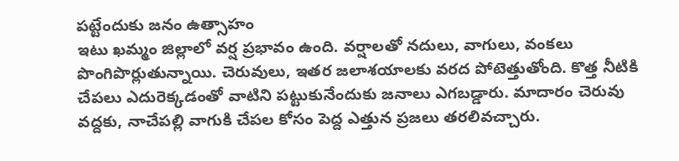పట్టేందుకు జనం ఉత్సాహం
ఇటు ఖమ్మం జిల్లాలో వర్ష ప్రభావం ఉంది. వర్షాలతో నదులు, వాగులు, వంకలు పొంగిపొర్లుతున్నాయి. చెరువులు, ఇతర జలాశయాలకు వరద పోటెత్తుతోంది. కొత్త నీటికి చేపలు ఎదురెక్కడంతో వాటిని పట్టుకునేందుకు జనాలు ఎగబడ్డారు. మాదారం చెరువు వద్దకు, నాచేపల్లి వాగుకి చేపల కోసం పెద్ద ఎత్తున ప్రజలు తరలివచ్చారు.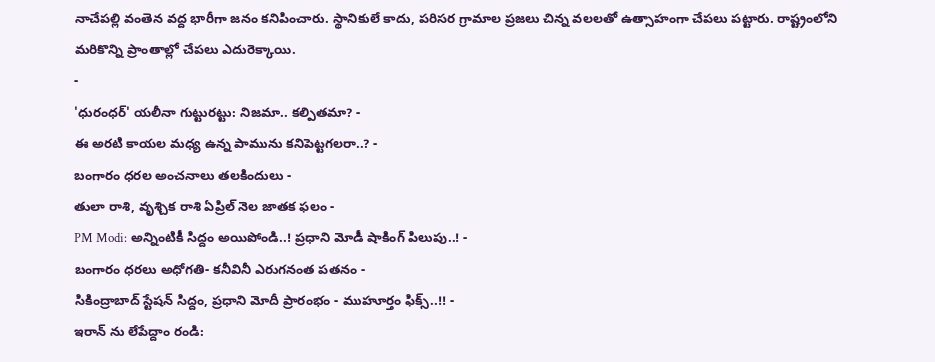నాచేపల్లి వంతెన వద్ద భారీగా జనం కనిపించారు. స్థానికులే కాదు, పరిసర గ్రామాల ప్రజలు చిన్న వలలతో ఉత్సాహంగా చేపలు పట్టారు. రాష్ట్రంలోని మరికొన్ని ప్రాంతాల్లో చేపలు ఎదురెక్కాయి.
-
'ధురంధర్' యలీనా గుట్టురట్టు: నిజమా.. కల్పితమా? -
ఈ అరటి కాయల మధ్య ఉన్న పామును కనిపెట్టగలరా..? -
బంగారం ధరల అంచనాలు తలకిందులు -
తులా రాశి, వృశ్చిక రాశి ఏప్రిల్ నెల జాతక ఫలం -
PM Modi: అన్నింటికీ సిద్దం అయిపోండి..! ప్రధాని మోడీ షాకింగ్ పిలుపు..! -
బంగారం ధరలు అధోగతి- కనీవినీ ఎరుగనంత పతనం -
సికింద్రాబాద్ స్టేషన్ సిద్దం, ప్రధాని మోదీ ప్రారంభం - ముహూర్తం ఫిక్స్..!! -
ఇరాన్ ను లేపేద్దాం రండి: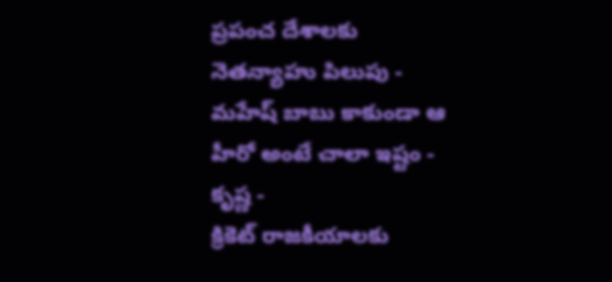ప్రపంచ దేశాలకు నెతన్యాహు పిలుపు -
మహేష్ బాబు కాకుండా ఆ హీరో అంటే చాలా ఇష్టం - కృష్ణ -
క్రికెట్ రాజకీయాలకు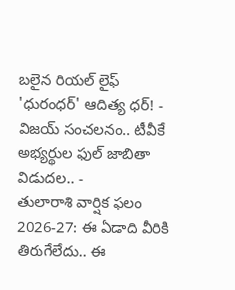బలైన రియల్ లైఫ్ 'ధురంధర్' ఆదిత్య ధర్! -
విజయ్ సంచలనం.. టీవీకే అభ్యర్థుల ఫుల్ జాబితా విడుదల.. -
తులారాశి వార్షిక ఫలం 2026-27: ఈ ఏడాది వీరికి తిరుగేలేదు.. ఈ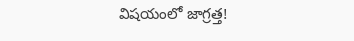విషయంలో జాగ్రత్త!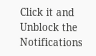Click it and Unblock the Notifications